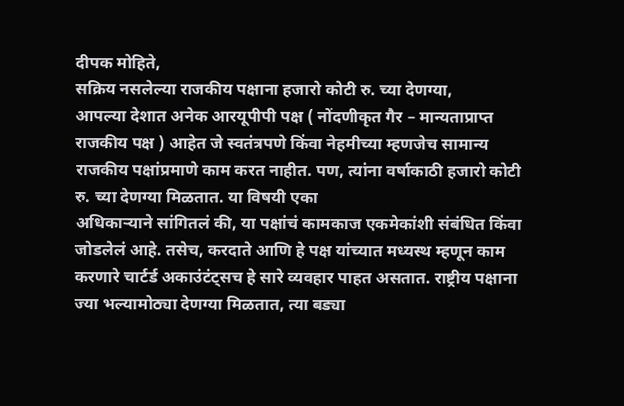दीपक मोहिते,
सक्रिय नसलेल्या राजकीय पक्षाना हजारो कोटी रु. च्या देणग्या,
आपल्या देशात अनेक आरयूपीपी पक्ष ( नोंदणीकृत गैर – मान्यताप्राप्त राजकीय पक्ष ) आहेत जे स्वतंत्रपणे किंवा नेहमीच्या म्हणजेच सामान्य राजकीय पक्षांप्रमाणे काम करत नाहीत. पण, त्यांना वर्षाकाठी हजारो कोटी रु. च्या देणग्या मिळतात. या विषयी एका
अधिकाऱ्याने सांगितलं की, या पक्षांचं कामकाज एकमेकांशी संबंधित किंवा जोडलेलं आहे. तसेच, करदाते आणि हे पक्ष यांच्यात मध्यस्थ म्हणून काम करणारे चार्टर्ड अकाउंटंट्सच हे सारे व्यवहार पाहत असतात. राष्ट्रीय पक्षाना ज्या भल्यामोठ्या देणग्या मिळतात, त्या बड्या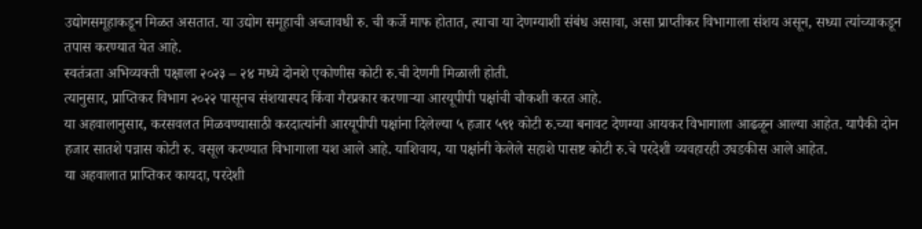उद्योगसमूहाकडून मिळत असतात. या उद्योग समूहाची अब्जावधी रु. ची कर्जे माफ होतात, त्याचा या देणग्याशी संबंध असावा, असा प्राप्तीकर विभागाला संशय असून, सध्या त्यांच्याकडून तपास करण्यात येत आहे.
स्वतंत्रता अभिव्यक्ती पक्षाला २०२३ – २४ मध्ये दोनशे एकोणीस कोटी रु.ची देणगी मिळाली होती.
त्यानुसार, प्राप्तिकर विभाग २०२२ पासूनच संशयास्पद किंवा गैरप्रकार करणाऱ्या आरयूपीपी पक्षांची चौकशी करत आहे.
या अहवालानुसार, करसवलत मिळवण्यासाठी करदात्यांनी आरयूपीपी पक्षांना दिलेल्या ५ हजार ५९१ कोटी रु.च्या बनावट देणग्या आयकर विभागाला आढळून आल्या आहेत. यापैकी दोन हजार सातशे पन्नास कोटी रु. वसूल करण्यात विभागाला यश आले आहे. याशिवाय, या पक्षांनी केलेले सहाशे पासष्ट कोटी रु.चे परदेशी व्यवहारही उघडकीस आले आहेत.
या अहवालात प्राप्तिकर कायदा, परदेशी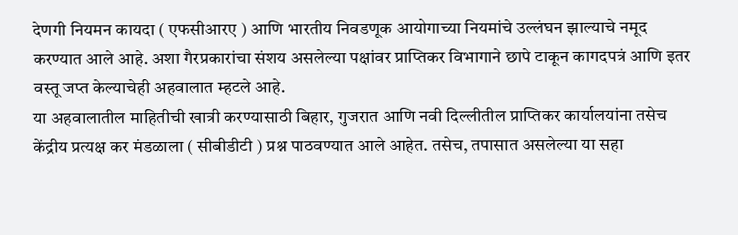देणगी नियमन कायदा ( एफसीआरए ) आणि भारतीय निवडणूक आयोगाच्या नियमांचे उल्लंघन झाल्याचे नमूद करण्यात आले आहे. अशा गैरप्रकारांचा संशय असलेल्या पक्षांवर प्राप्तिकर विभागाने छापे टाकून कागदपत्रं आणि इतर वस्तू जप्त केल्याचेही अहवालात म्हटले आहे.
या अहवालातील माहितीची खात्री करण्यासाठी बिहार, गुजरात आणि नवी दिल्लीतील प्राप्तिकर कार्यालयांना तसेच केंद्रीय प्रत्यक्ष कर मंडळाला ( सीबीडीटी ) प्रश्न पाठवण्यात आले आहेत. तसेच, तपासात असलेल्या या सहा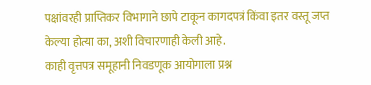पक्षांवरही प्राप्तिकर विभागाने छापे टाकून कागदपत्रं किंवा इतर वस्तू जप्त केल्या होत्या का, अशी विचारणाही केली आहे.
काही वृत्तपत्र समूहानी निवडणूक आयोगाला प्रश्न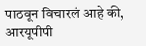पाठवून विचारलं आहे की, आरयूपीपी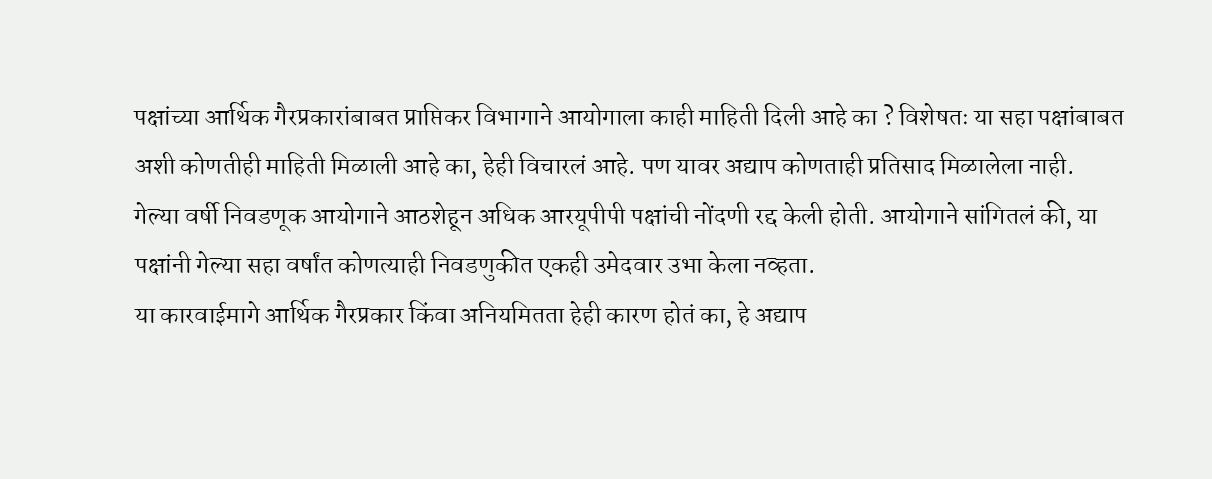पक्षांच्या आर्थिक गैरप्रकारांबाबत प्राप्तिकर विभागाने आयोगाला काही माहिती दिली आहे का ? विशेषतः या सहा पक्षांबाबत अशी कोणतीही माहिती मिळाली आहे का, हेही विचारलं आहे. पण यावर अद्याप कोणताही प्रतिसाद मिळालेला नाही.
गेल्या वर्षी निवडणूक आयोगाने आठशेहून अधिक आरयूपीपी पक्षांची नोंदणी रद्द केली होती. आयोगाने सांगितलं की, या पक्षांनी गेल्या सहा वर्षांत कोणत्याही निवडणुकीत एकही उमेदवार उभा केला नव्हता.
या कारवाईमागे आर्थिक गैरप्रकार किंवा अनियमितता हेही कारण होतं का, हे अद्याप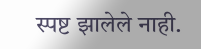स्पष्ट झालेले नाही.